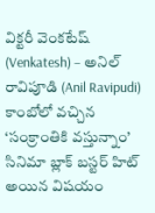విక్టరీ వెంకటేష్ (Venkatesh) – అనిల్ రావిపూడి (Anil Ravipudi) కాంబోలో వచ్చిన ‘సంక్రాంతికి వస్తున్నాం’ సినిమా బ్లాక్ బస్టర్ హిట్ అయిన విషయం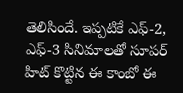తెలిసిందే. ఇప్పటికే ఎఫ్-2, ఎఫ్-3 సినిమాలతో సూపర్ హిట్ కొట్టిన ఈ కాంబో ఈ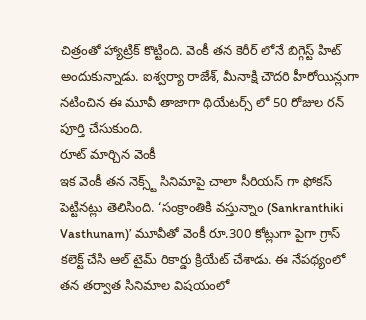చిత్రంతో హ్యాట్రిక్ కొట్టింది. వెంకీ తన కెరీర్ లోనే బిగ్గెస్ట్ హిట్ అందుకున్నాడు. ఐశ్వర్యా రాజేశ్, మీనాక్షి చౌదరి హీరోయిన్లుగా నటించిన ఈ మూవీ తాజాగా థియేటర్స్ లో 50 రోజుల రన్ పూర్తి చేసుకుంది.
రూట్ మార్చిన వెంకీ
ఇక వెంకీ తన నెక్స్ట్ సినిమాపై చాలా సీరియస్ గా ఫోకస్ పెట్టినట్లు తెలిసింది. ‘సంక్రాంతికి వస్తున్నాం (Sankranthiki Vasthunam)’ మూవీతో వెంకీ రూ.300 కోట్లుగా పైగా గ్రాస్ కలెక్ట్ చేసి ఆల్ టైమ్ రికార్డు క్రియేట్ చేశాడు. ఈ నేపథ్యంలో తన తర్వాత సినిమాల విషయంలో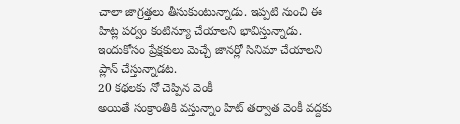చాలా జాగ్రత్తలు తీసుకుంటున్నాడు. ఇప్పటి నుంచి ఈ హిట్ల పర్వం కంటిన్యూ చేయాలని భావిస్తున్నాడు. ఇందుకోసం ప్రేక్షకులు మెచ్చే జానర్లో సినిమా చేయాలని ప్లాన్ చేస్తున్నాడట.
20 కథలకు నో చెప్పిన వెంకీ
అయితే సంక్రాంతికి వస్తున్నాం హిట్ తర్వాత వెంకీ వద్దకు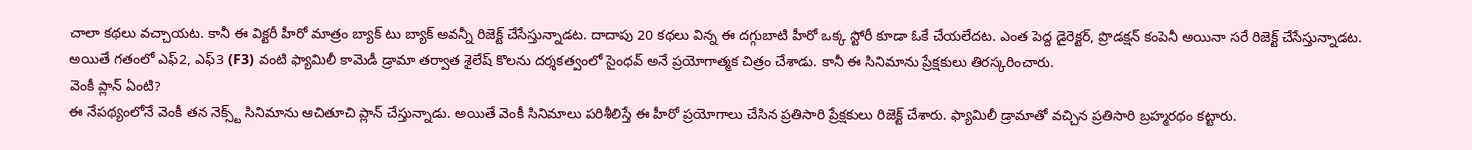చాలా కథలు వచ్చాయట. కానీ ఈ విక్టరీ హీరో మాత్రం బ్యాక్ టు బ్యాక్ అవన్నీ రిజెక్ట్ చేసేస్తున్నాడట. దాదాపు 20 కథలు విన్న ఈ దగ్గుబాటి హీరో ఒక్క స్టోరీ కూడా ఓకే చేయలేదట. ఎంత పెద్ద డైరెక్టర్, ప్రొడక్షన్ కంపెనీ అయినా సరే రిజెక్ట్ చేసేస్తున్నాడట. అయితే గతంలో ఎఫ్2, ఎఫ్3 (F3) వంటి ఫ్యామిలీ కామెడీ డ్రామా తర్వాత శైలేష్ కొలను దర్శకత్వంలో సైంధవ్ అనే ప్రయోగాత్మక చిత్రం చేశాడు. కానీ ఈ సినిమాను ప్రేక్షకులు తిరస్కరించారు.
వెంకీ ప్లాన్ ఏంటి?
ఈ నేపథ్యంలోనే వెంకీ తన నెక్స్ట్ సినిమాను ఆచితూచి ప్లాన్ చేస్తున్నాడు. అయితే వెంకీ సినిమాలు పరిశీలిస్తే ఈ హీరో ప్రయోగాలు చేసిన ప్రతిసారి ప్రేక్షకులు రిజెక్ట్ చేశారు. ఫ్యామిలీ డ్రామాతో వచ్చిన ప్రతిసారి బ్రహ్మరథం కట్టారు.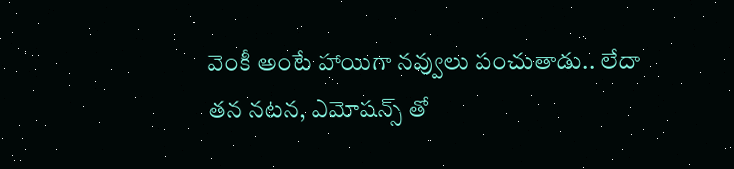వెంకీ అంటే హాయిగా నవ్వులు పంచుతాడు.. లేదా తన నటన, ఎమోషన్స్ తో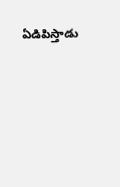ఏడిపిస్తాడు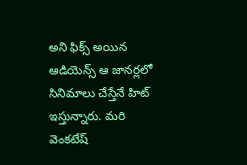అని ఫిక్స్ అయిన ఆడియెన్స్ ఆ జానర్లలో సినిమాలు చేస్తేనే హిట్ ఇస్తున్నారు. మరి వెంకటేష్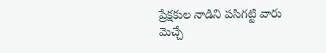ప్రేక్షకుల నాడిని పసిగట్టి వారు మెచ్చే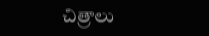చిత్రాలు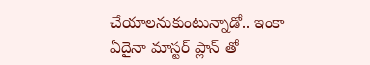చేయాలనుకుంటున్నాడో.. ఇంకా ఏదైనా మాస్టర్ ప్లాన్ తో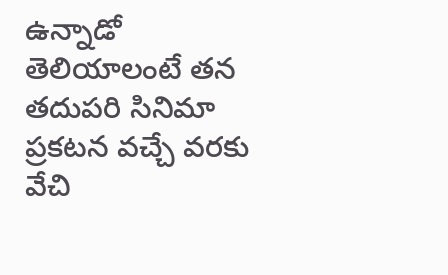ఉన్నాడో తెలియాలంటే తన తదుపరి సినిమా ప్రకటన వచ్చే వరకు వేచి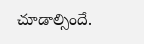చూడాల్సిందే.